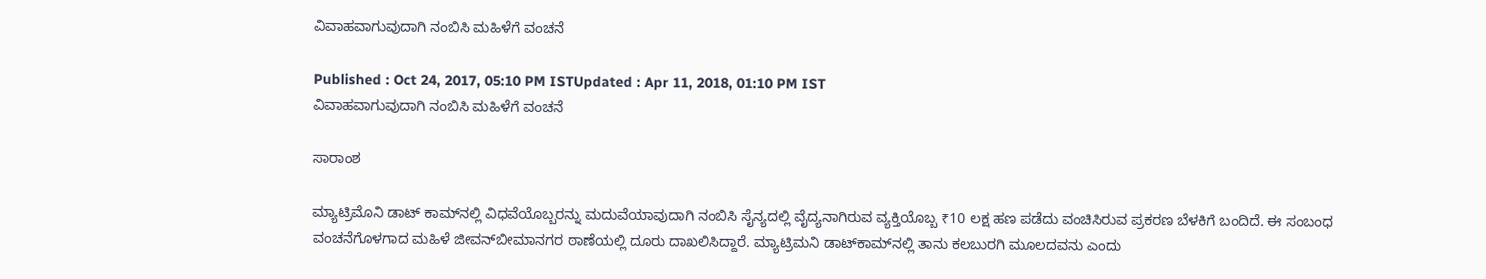ವಿವಾಹವಾಗುವುದಾಗಿ ನಂಬಿಸಿ ಮಹಿಳೆಗೆ ವಂಚನೆ

Published : Oct 24, 2017, 05:10 PM ISTUpdated : Apr 11, 2018, 01:10 PM IST
ವಿವಾಹವಾಗುವುದಾಗಿ ನಂಬಿಸಿ ಮಹಿಳೆಗೆ ವಂಚನೆ

ಸಾರಾಂಶ

ಮ್ಯಾಟ್ರಿಮೊನಿ ಡಾಟ್ ಕಾಮ್‌ನಲ್ಲಿ ವಿಧವೆಯೊಬ್ಬರನ್ನು ಮದುವೆಯಾವುದಾಗಿ ನಂಬಿಸಿ ಸೈನ್ಯದಲ್ಲಿ ವೈದ್ಯನಾಗಿರುವ ವ್ಯಕ್ತಿಯೊಬ್ಬ ₹10 ಲಕ್ಷ ಹಣ ಪಡೆದು ವಂಚಿಸಿರುವ ಪ್ರಕರಣ ಬೆಳಕಿಗೆ ಬಂದಿದೆ. ಈ ಸಂಬಂಧ ವಂಚನೆಗೊಳಗಾದ ಮಹಿಳೆ ಜೀವನ್‌ಬೀಮಾನಗರ ಠಾಣೆಯಲ್ಲಿ ದೂರು ದಾಖಲಿಸಿದ್ದಾರೆ. ಮ್ಯಾಟ್ರಿಮನಿ ಡಾಟ್‌ಕಾಮ್‌ನಲ್ಲಿ ತಾನು ಕಲಬುರಗಿ ಮೂಲದವನು ಎಂದು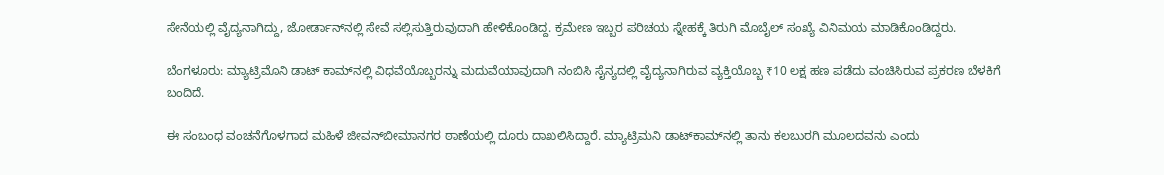ಸೇನೆಯಲ್ಲಿ ವೈದ್ಯನಾಗಿದ್ದು, ಜೋರ್ಡಾನ್‌ನಲ್ಲಿ ಸೇವೆ ಸಲ್ಲಿಸುತ್ತಿರುವುದಾಗಿ ಹೇಳಿಕೊಂಡಿದ್ದ. ಕ್ರಮೇಣ ಇಬ್ಬರ ಪರಿಚಯ ಸ್ನೇಹಕ್ಕೆ ತಿರುಗಿ ಮೊಬೈಲ್ ಸಂಖ್ಯೆ ವಿನಿಮಯ ಮಾಡಿಕೊಂಡಿದ್ದರು.

ಬೆಂಗಳೂರು: ಮ್ಯಾಟ್ರಿಮೊನಿ ಡಾಟ್ ಕಾಮ್‌ನಲ್ಲಿ ವಿಧವೆಯೊಬ್ಬರನ್ನು ಮದುವೆಯಾವುದಾಗಿ ನಂಬಿಸಿ ಸೈನ್ಯದಲ್ಲಿ ವೈದ್ಯನಾಗಿರುವ ವ್ಯಕ್ತಿಯೊಬ್ಬ ₹10 ಲಕ್ಷ ಹಣ ಪಡೆದು ವಂಚಿಸಿರುವ ಪ್ರಕರಣ ಬೆಳಕಿಗೆ ಬಂದಿದೆ.

ಈ ಸಂಬಂಧ ವಂಚನೆಗೊಳಗಾದ ಮಹಿಳೆ ಜೀವನ್‌ಬೀಮಾನಗರ ಠಾಣೆಯಲ್ಲಿ ದೂರು ದಾಖಲಿಸಿದ್ದಾರೆ. ಮ್ಯಾಟ್ರಿಮನಿ ಡಾಟ್‌ಕಾಮ್‌ನಲ್ಲಿ ತಾನು ಕಲಬುರಗಿ ಮೂಲದವನು ಎಂದು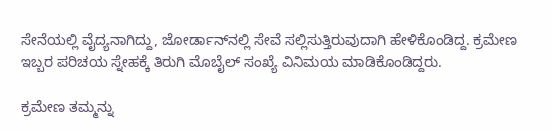ಸೇನೆಯಲ್ಲಿ ವೈದ್ಯನಾಗಿದ್ದು, ಜೋರ್ಡಾನ್‌ನಲ್ಲಿ ಸೇವೆ ಸಲ್ಲಿಸುತ್ತಿರುವುದಾಗಿ ಹೇಳಿಕೊಂಡಿದ್ದ. ಕ್ರಮೇಣ ಇಬ್ಬರ ಪರಿಚಯ ಸ್ನೇಹಕ್ಕೆ ತಿರುಗಿ ಮೊಬೈಲ್ ಸಂಖ್ಯೆ ವಿನಿಮಯ ಮಾಡಿಕೊಂಡಿದ್ದರು.

ಕ್ರಮೇಣ ತಮ್ಮನ್ನು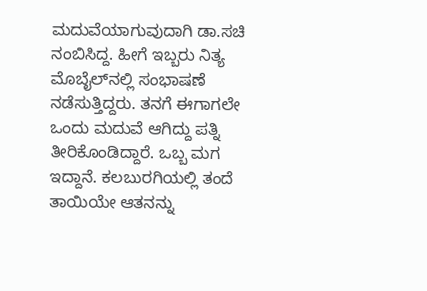ಮದುವೆಯಾಗುವುದಾಗಿ ಡಾ.ಸಚಿ ನಂಬಿಸಿದ್ದ. ಹೀಗೆ ಇಬ್ಬರು ನಿತ್ಯ ಮೊಬೈಲ್‌ನಲ್ಲಿ ಸಂಭಾಷಣೆ ನಡೆಸುತ್ತಿದ್ದರು. ತನಗೆ ಈಗಾಗಲೇ ಒಂದು ಮದುವೆ ಆಗಿದ್ದು ಪತ್ನಿ ತೀರಿಕೊಂಡಿದ್ದಾರೆ. ಒಬ್ಬ ಮಗ ಇದ್ದಾನೆ. ಕಲಬುರಗಿಯಲ್ಲಿ ತಂದೆ ತಾಯಿಯೇ ಆತನನ್ನು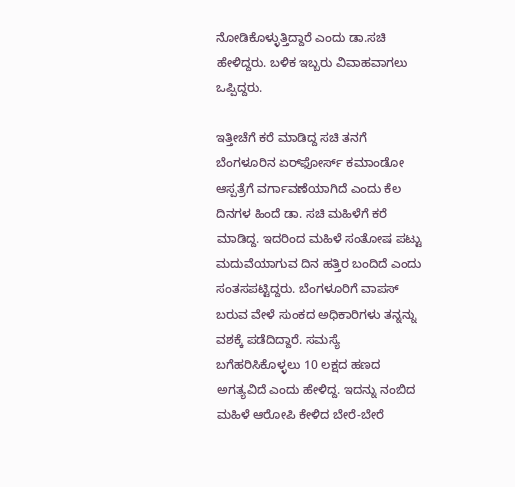ನೋಡಿಕೊಳ್ಳುತ್ತಿದ್ದಾರೆ ಎಂದು ಡಾ.ಸಚಿ ಹೇಳಿದ್ದರು. ಬಳಿಕ ಇಬ್ಬರು ವಿವಾಹವಾಗಲು ಒಪ್ಪಿದ್ದರು.

ಇತ್ತೀಚೆಗೆ ಕರೆ ಮಾಡಿದ್ದ ಸಚಿ ತನಗೆ ಬೆಂಗಳೂರಿನ ಏರ್‌ಫೋರ್ಸ್ ಕಮಾಂಡೋ ಆಸ್ಪತ್ರೆಗೆ ವರ್ಗಾವಣೆಯಾಗಿದೆ ಎಂದು ಕೆಲ ದಿನಗಳ ಹಿಂದೆ ಡಾ. ಸಚಿ ಮಹಿಳೆಗೆ ಕರೆ ಮಾಡಿದ್ದ. ಇದರಿಂದ ಮಹಿಳೆ ಸಂತೋಷ ಪಟ್ಟು ಮದುವೆಯಾಗುವ ದಿನ ಹತ್ತಿರ ಬಂದಿದೆ ಎಂದು ಸಂತಸಪಟ್ಟಿದ್ದರು. ಬೆಂಗಳೂರಿಗೆ ವಾಪಸ್ ಬರುವ ವೇಳೆ ಸುಂಕದ ಅಧಿಕಾರಿಗಳು ತನ್ನನ್ನು ವಶಕ್ಕೆ ಪಡೆದಿದ್ದಾರೆ. ಸಮಸ್ಯೆ ಬಗೆಹರಿಸಿಕೊಳ್ಳಲು 10 ಲಕ್ಷದ ಹಣದ ಅಗತ್ಯವಿದೆ ಎಂದು ಹೇಳಿದ್ದ. ಇದನ್ನು ನಂಬಿದ ಮಹಿಳೆ ಆರೋಪಿ ಕೇಳಿದ ಬೇರೆ-ಬೇರೆ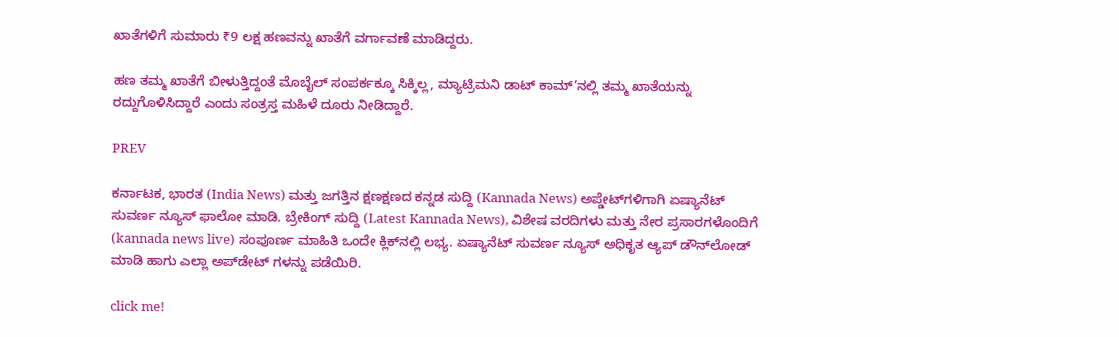ಖಾತೆಗಳಿಗೆ ಸುಮಾರು ₹9 ಲಕ್ಷ ಹಣವನ್ನು ಖಾತೆಗೆ ವರ್ಗಾವಣೆ ಮಾಡಿದ್ದರು.

ಹಣ ತಮ್ಮ ಖಾತೆಗೆ ಬೀಳುತ್ತಿದ್ದಂತೆ ಮೊಬೈಲ್ ಸಂಪರ್ಕಕ್ಕೂ ಸಿಕ್ಕಿಲ್ಲ, ಮ್ಯಾಟ್ರಿಮನಿ ಡಾಟ್ ಕಾಮ್’ನಲ್ಲಿ ತಮ್ಮ ಖಾತೆಯನ್ನು ರದ್ದುಗೊಳಿಸಿದ್ದಾರೆ ಎಂದು ಸಂತ್ರಸ್ತ ಮಹಿಳೆ ದೂರು ನೀಡಿದ್ದಾರೆ.

PREV

ಕರ್ನಾಟಕ, ಭಾರತ (India News) ಮತ್ತು ಜಗತ್ತಿನ ಕ್ಷಣಕ್ಷಣದ ಕನ್ನಡ ಸುದ್ದಿ (Kannada News) ಅಪ್ಡೇಟ್‌ಗಳಿಗಾಗಿ ಏಷ್ಯಾನೆಟ್ ಸುವರ್ಣ ನ್ಯೂಸ್‌ ಫಾಲೋ ಮಾಡಿ. ಬ್ರೇಕಿಂಗ್ ಸುದ್ದಿ (Latest Kannada News), ವಿಶೇಷ ವರದಿಗಳು ಮತ್ತು ನೇರ ಪ್ರಸಾರಗಳೊಂದಿಗೆ (kannada news live) ಸಂಪೂರ್ಣ ಮಾಹಿತಿ ಒಂದೇ ಕ್ಲಿಕ್‌ನಲ್ಲಿ ಲಭ್ಯ. ಏಷ್ಯಾನೆಟ್ ಸುವರ್ಣ ನ್ಯೂಸ್ ಅಧಿಕೃತ ಆ್ಯಪ್ ಡೌನ್‌ಲೋಡ್ ಮಾಡಿ ಹಾಗು ಎಲ್ಲಾ ಅಪ್‌ಡೇಟ್ ಗಳನ್ನು ಪಡೆಯಿರಿ.

click me!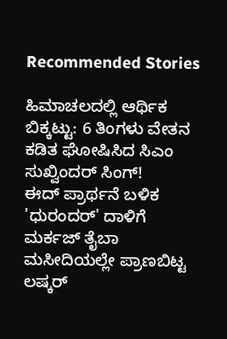Recommended Stories

ಹಿಮಾಚಲದಲ್ಲಿ ಆರ್ಥಿಕ ಬಿಕ್ಕಟ್ಟು: 6 ತಿಂಗಳು ವೇತನ ಕಡಿತ ಘೋಷಿಸಿದ ಸಿಎಂ ಸುಖ್ವಿಂದರ್ ಸಿಂಗ್!
ಈದ್‌ ಪ್ರಾರ್ಥನೆ ಬಳಿಕ 'ಧುರಂದರ್‌' ದಾಳಿಗೆ ಮರ್ಕಜ್ ತೈಬಾ ಮಸೀದಿಯಲ್ಲೇ ಪ್ರಾಣಬಿಟ್ಟ ಲಷ್ಕರ್‌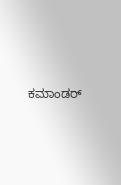ಕಮಾಂಡರ್‌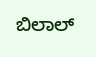ಬಿಲಾಲ್‌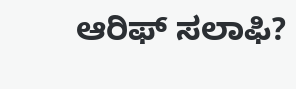ಆರಿಫ್‌ ಸಲಾಫಿ?